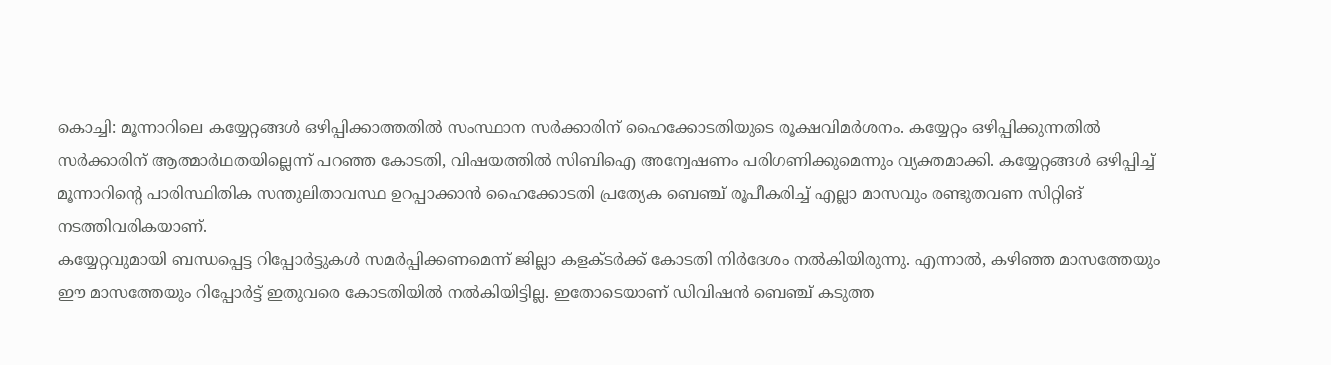കൊച്ചി: മൂന്നാറിലെ കയ്യേറ്റങ്ങൾ ഒഴിപ്പിക്കാത്തതിൽ സംസ്ഥാന സർക്കാരിന് ഹൈക്കോടതിയുടെ രൂക്ഷവിമർശനം. കയ്യേറ്റം ഒഴിപ്പിക്കുന്നതിൽ സർക്കാരിന് ആത്മാർഥതയില്ലെന്ന് പറഞ്ഞ കോടതി, വിഷയത്തിൽ സിബിഐ അന്വേഷണം പരിഗണിക്കുമെന്നും വ്യക്തമാക്കി. കയ്യേറ്റങ്ങൾ ഒഴിപ്പിച്ച് മൂന്നാറിന്റെ പാരിസ്ഥിതിക സന്തുലിതാവസ്ഥ ഉറപ്പാക്കാൻ ഹൈക്കോടതി പ്രത്യേക ബെഞ്ച് രൂപീകരിച്ച് എല്ലാ മാസവും രണ്ടുതവണ സിറ്റിങ് നടത്തിവരികയാണ്.
കയ്യേറ്റവുമായി ബന്ധപ്പെട്ട റിപ്പോർട്ടുകൾ സമർപ്പിക്കണമെന്ന് ജില്ലാ കളക്ടർക്ക് കോടതി നിർദേശം നൽകിയിരുന്നു. എന്നാൽ, കഴിഞ്ഞ മാസത്തേയും ഈ മാസത്തേയും റിപ്പോർട്ട് ഇതുവരെ കോടതിയിൽ നൽകിയിട്ടില്ല. ഇതോടെയാണ് ഡിവിഷൻ ബെഞ്ച് കടുത്ത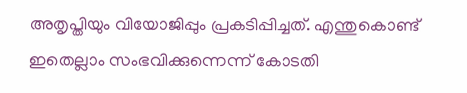അതൃപ്തിയും വിയോജിപ്പും പ്രകടിപ്പിച്ചത്. എന്തുകൊണ്ട് ഇതെല്ലാം സംഭവിക്കുന്നെന്ന് കോടതി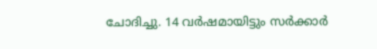ചോദിച്ചു. 14 വർഷമായിട്ടും സർക്കാർ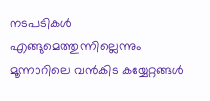നടപടികൾ എങ്ങുമെത്തുന്നില്ലെന്നും മൂന്നാറിലെ വൻകിട കയ്യേറ്റങ്ങൾ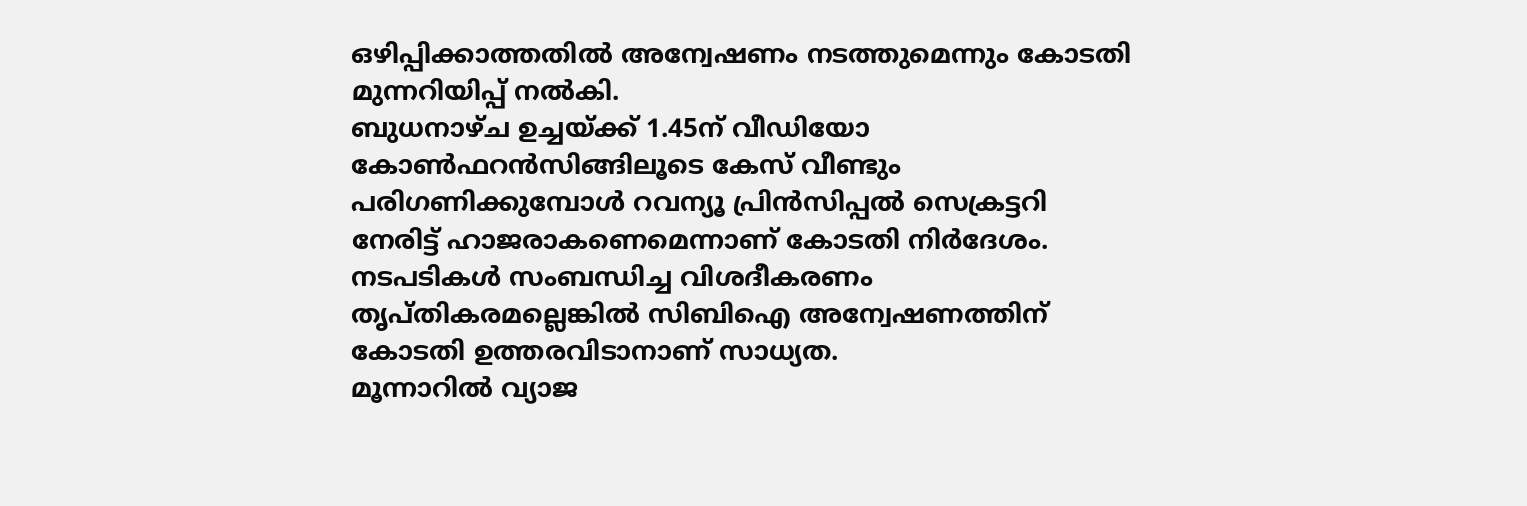ഒഴിപ്പിക്കാത്തതിൽ അന്വേഷണം നടത്തുമെന്നും കോടതി മുന്നറിയിപ്പ് നൽകി.
ബുധനാഴ്ച ഉച്ചയ്ക്ക് 1.45ന് വീഡിയോ കോൺഫറൻസിങ്ങിലൂടെ കേസ് വീണ്ടും പരിഗണിക്കുമ്പോൾ റവന്യൂ പ്രിൻസിപ്പൽ സെക്രട്ടറി നേരിട്ട് ഹാജരാകണെമെന്നാണ് കോടതി നിർദേശം. നടപടികൾ സംബന്ധിച്ച വിശദീകരണം തൃപ്തികരമല്ലെങ്കിൽ സിബിഐ അന്വേഷണത്തിന് കോടതി ഉത്തരവിടാനാണ് സാധ്യത.
മൂന്നാറിൽ വ്യാജ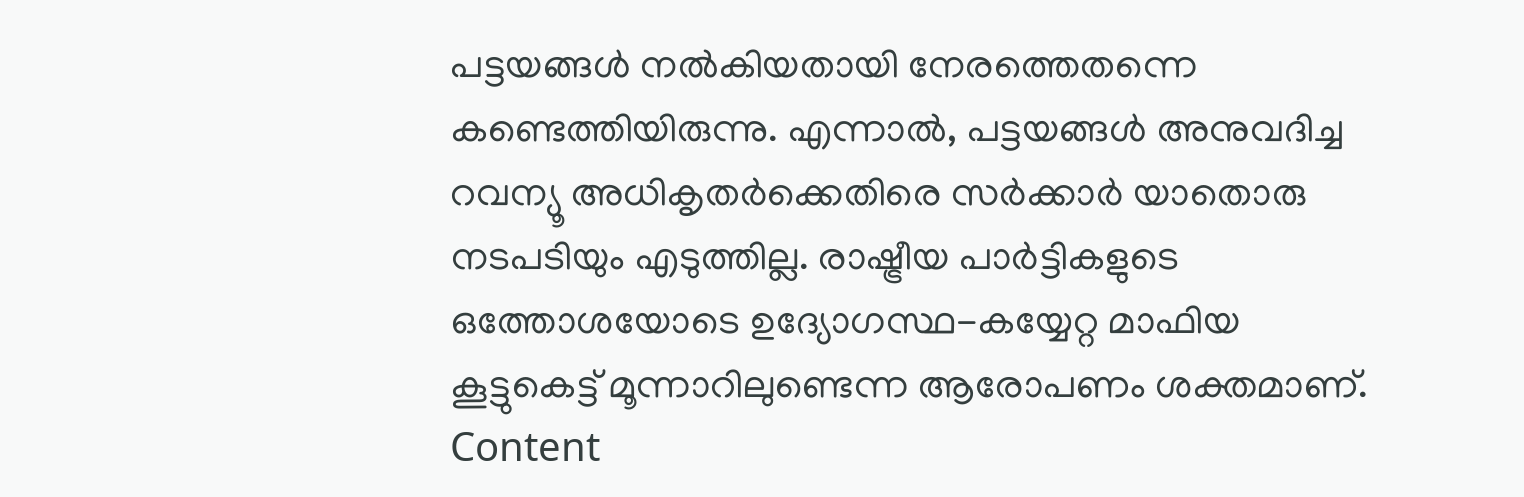പട്ടയങ്ങൾ നൽകിയതായി നേരത്തെതന്നെ കണ്ടെത്തിയിരുന്നു. എന്നാൽ, പട്ടയങ്ങൾ അനുവദിച്ച റവന്യൂ അധികൃതർക്കെതിരെ സർക്കാർ യാതൊരു നടപടിയും എടുത്തില്ല. രാഷ്ട്രീയ പാർട്ടികളുടെ ഒത്തോശയോടെ ഉദ്യോഗസ്ഥ-കയ്യേറ്റ മാഫിയ കൂട്ടുകെട്ട് മൂന്നാറിലുണ്ടെന്ന ആരോപണം ശക്തമാണ്.
Content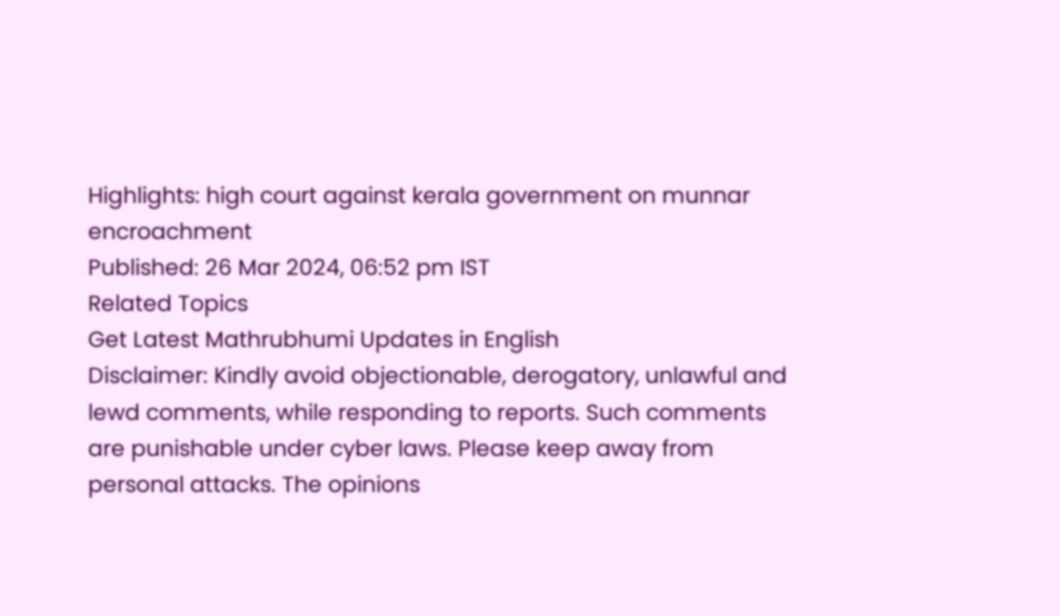Highlights: high court against kerala government on munnar encroachment
Published: 26 Mar 2024, 06:52 pm IST
Related Topics
Get Latest Mathrubhumi Updates in English
Disclaimer: Kindly avoid objectionable, derogatory, unlawful and lewd comments, while responding to reports. Such comments are punishable under cyber laws. Please keep away from personal attacks. The opinions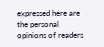expressed here are the personal opinions of readers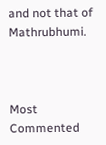and not that of Mathrubhumi.



Most Commented